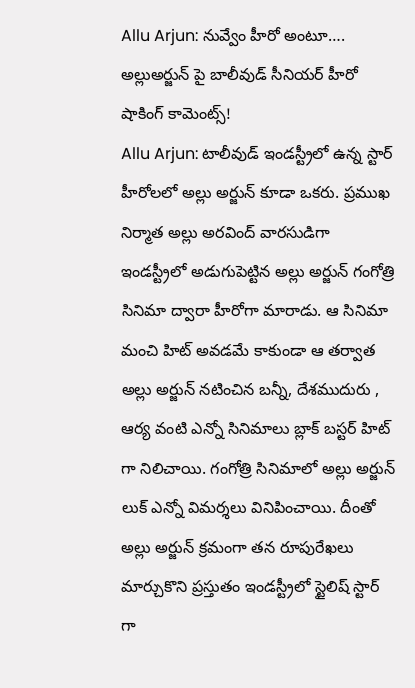Allu Arjun: నువ్వేం హీరో అంటూ…. అల్లుఅర్జున్ పై బాలీవుడ్ సీనియర్ హీరో షాకింగ్ కామెంట్స్!
Allu Arjun: టాలీవుడ్ ఇండస్ట్రీలో ఉన్న స్టార్ హీరోలలో అల్లు అర్జున్ కూడా ఒకరు. ప్రముఖ నిర్మాత అల్లు అరవింద్ వారసుడిగా ఇండస్ట్రీలో అడుగుపెట్టిన అల్లు అర్జున్ గంగోత్రి సినిమా ద్వారా హీరోగా మారాడు. ఆ సినిమా మంచి హిట్ అవడమే కాకుండా ఆ తర్వాత అల్లు అర్జున్ నటించిన బన్నీ, దేశముదురు , ఆర్య వంటి ఎన్నో సినిమాలు బ్లాక్ బస్టర్ హిట్ గా నిలిచాయి. గంగోత్రి సినిమాలో అల్లు అర్జున్ లుక్ ఎన్నో విమర్శలు వినిపించాయి. దీంతో అల్లు అర్జున్ క్రమంగా తన రూపురేఖలు మార్చుకొని ప్రస్తుతం ఇండస్ట్రీలో స్టైలిష్ స్టార్ గా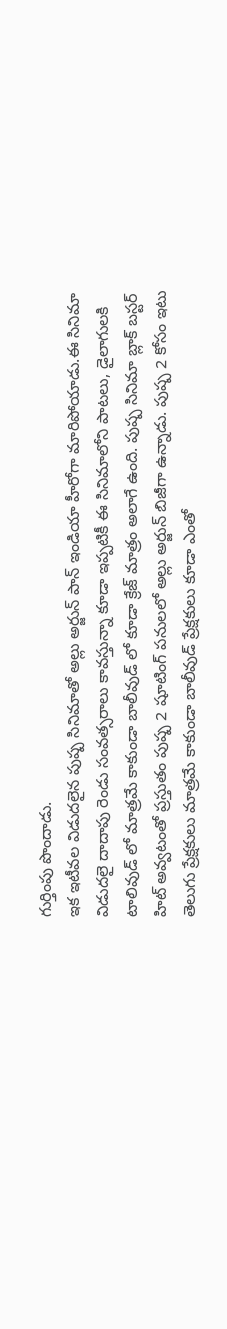గుర్తింపు పొందాడు.
ఇక ఇటీవల విడుదలైన పుష్ప సినిమాతో అల్లు అర్జున్ పాన్ ఇండియా హీరోగా మారిపోయాడు.ఈ సినిమా విడుదలై దాదాపు రెండు సంవత్సరాలు కావస్తున్నా కూడా ఇప్పటికీ ఈ సినిమాలోని పాటలు, డైలాగులకి టాలివుడ్ లో మాత్రమే కాకుండా బాలీవుడ్ లో కూడా క్రేజ్ మాత్రం అలాగే ఉంది. పుష్ప సినిమా బ్లాక్ బస్టర్ హిట్ అవ్వటంతో ప్రస్తుతం పుష్ప 2 షూటింగ్ పనులలో అల్లు అర్జున్ బిజీగా ఉన్నాడు. పుష్ప 2 కోసం ఇటు తెలుగు ప్రేక్షకులు మాత్రమే కాకుండా బాలీవుడ్ ప్రేక్షకులు కూడా ఎంతో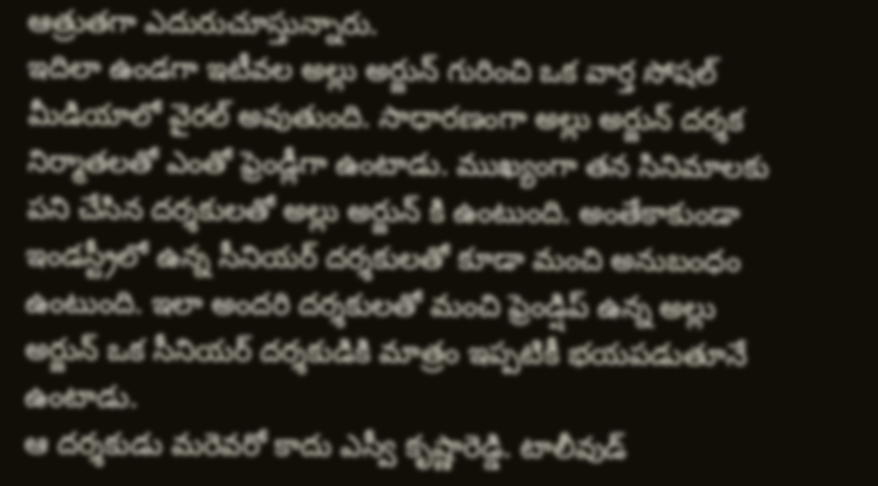ఆత్రుతగా ఎదురుచూస్తున్నారు.
ఇదిలా ఉండగా ఇటీవల అల్లు అర్జున్ గురించి ఒక వార్త సోషల్ మీడియాలో వైరల్ అవుతుంది. సాధారణంగా అల్లు అర్జున్ దర్శక నిర్మాతలతో ఎంతో ఫ్రెండ్లీగా ఉంటాడు. ముఖ్యంగా తన సినిమాలకు పని చేసిన దర్శకులతో అల్లు అర్జున్ కి ఉంటుంది. అంతేకాకుండా ఇండస్ట్రీలో ఉన్న సీనియర్ దర్శకులతో కూడా మంచి అనుబంధం ఉంటుంది. ఇలా అందరి దర్శకులతో మంచి ఫ్రెండ్షిప్ ఉన్న అల్లు అర్జున్ ఒక సీనియర్ దర్శకుడికి మాత్రం ఇప్పటికీ భయపడుతూనే ఉంటాడు.
ఆ దర్శకుడు మరెవరో కాదు ఎస్వీ కృష్ణారెడ్డి. టాలీవుడ్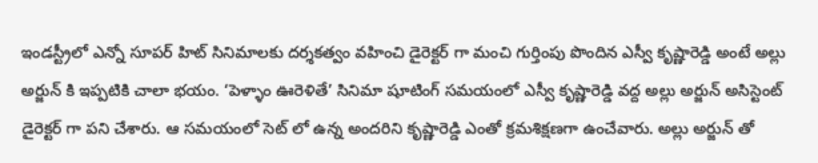ఇండస్ట్రీలో ఎన్నో సూపర్ హిట్ సినిమాలకు దర్శకత్వం వహించి డైరెక్టర్ గా మంచి గుర్తింపు పొందిన ఎస్వీ కృష్ణారెడ్డి అంటే అల్లు అర్జున్ కి ఇప్పటికి చాలా భయం. ‘పెళ్ళాం ఊరెళితే’ సినిమా షూటింగ్ సమయంలో ఎస్వీ కృష్ణారెడ్డి వద్ద అల్లు అర్జున్ అసిస్టెంట్ డైరెక్టర్ గా పని చేశారు. ఆ సమయంలో సెట్ లో ఉన్న అందరిని కృష్ణారెడ్డి ఎంతో క్రమశిక్షణగా ఉంచేవారు. అల్లు అర్జున్ తో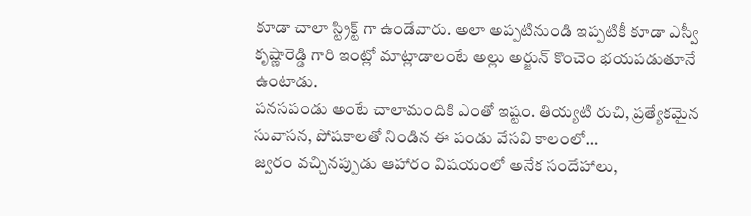కూడా చాలా స్ట్రిక్ట్ గా ఉండేవారు. అలా అప్పటినుండి ఇప్పటికీ కూడా ఎస్వీ కృష్ణారెడ్డి గారి ఇంట్లో మాట్లాడాలంటే అల్లు అర్జున్ కొంచెం భయపడుతూనే ఉంటాడు.
పనసపండు అంటే చాలామందికి ఎంతో ఇష్టం. తియ్యటి రుచి, ప్రత్యేకమైన సువాసన, పోషకాలతో నిండిన ఈ పండు వేసవి కాలంలో…
జ్వరం వచ్చినప్పుడు ఆహారం విషయంలో అనేక సందేహాలు,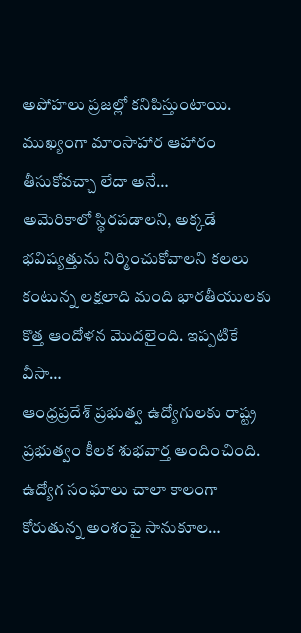అపోహలు ప్రజల్లో కనిపిస్తుంటాయి. ముఖ్యంగా మాంసాహార ఆహారం తీసుకోవచ్చా లేదా అనే…
అమెరికాలో స్థిరపడాలని, అక్కడే భవిష్యత్తును నిర్మించుకోవాలని కలలు కంటున్న లక్షలాది మంది భారతీయులకు కొత్త ఆందోళన మొదలైంది. ఇప్పటికే వీసా…
ఆంధ్రప్రదేశ్ ప్రభుత్వ ఉద్యోగులకు రాష్ట్ర ప్రభుత్వం కీలక శుభవార్త అందించింది. ఉద్యోగ సంఘాలు చాలా కాలంగా కోరుతున్న అంశంపై సానుకూల…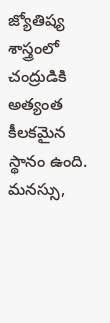జ్యోతిష్య శాస్త్రంలో చంద్రుడికి అత్యంత కీలకమైన స్థానం ఉంది. మనస్సు,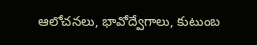ఆలోచనలు, భావోద్వేగాలు, కుటుంబ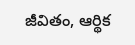జీవితం, ఆర్థిక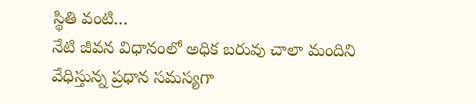స్థితి వంటి…
నేటి జీవన విధానంలో అధిక బరువు చాలా మందిని వేధిస్తున్న ప్రధాన సమస్యగా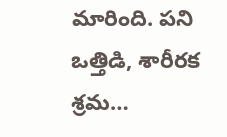మారింది. పని ఒత్తిడి, శారీరక శ్రమ…